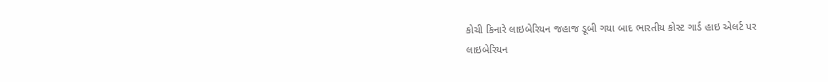કોચી કિનારે લાઇબેરિયન જહાજ ડૂબી ગયા બાદ ભારતીય કોસ્ટ ગાર્ડ હાઇ એલર્ટ પર
લાઇબેરિયન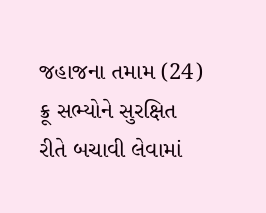જહાજના તમામ (24) ક્રૂ સભ્યોને સુરક્ષિત રીતે બચાવી લેવામાં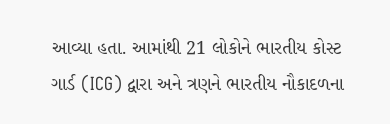આવ્યા હતા. આમાંથી 21 લોકોને ભારતીય કોસ્ટ ગાર્ડ (ICG) દ્વારા અને ત્રણને ભારતીય નૌકાદળના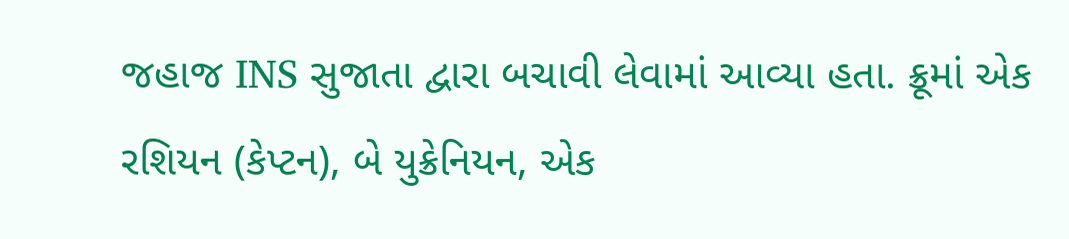જહાજ INS સુજાતા દ્વારા બચાવી લેવામાં આવ્યા હતા. ક્રૂમાં એક રશિયન (કેપ્ટન), બે યુક્રેનિયન, એક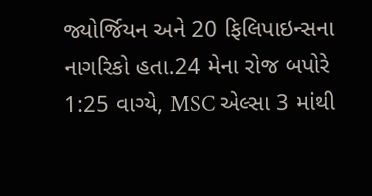જ્યોર્જિયન અને 20 ફિલિપાઇન્સના નાગરિકો હતા.24 મેના રોજ બપોરે 1:25 વાગ્યે, MSC એલ્સા 3 માંથી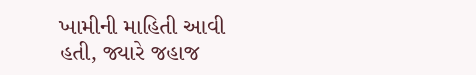ખામીની માહિતી આવી હતી, જ્યારે જહાજ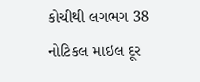કોચીથી લગભગ 38 નોટિકલ માઇલ દૂર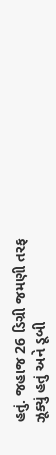હતું. જહાજ 26 ડિગ્રી જમણી તરફ ઝૂક્યું હતું અને ડૂબી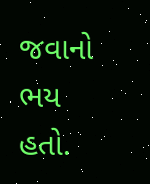જવાનો ભય હતો.